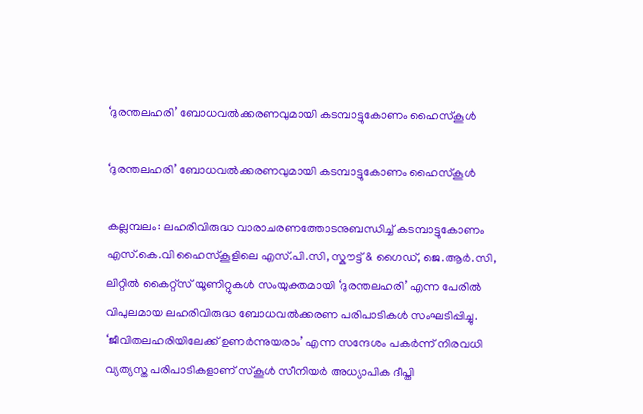‘ദുരന്തലഹരി’ ബോധവൽക്കരണവുമായി കടമ്പാട്ടുകോണം ഹൈസ്കൂൾ

‘ദുരന്തലഹരി’ ബോധവൽക്കരണവുമായി കടമ്പാട്ടുകോണം ഹൈസ്കൂൾ

കല്ലമ്പലം: ലഹരിവിരുദ്ധ വാരാചരണത്തോടനുബന്ധിച്ച് കടമ്പാട്ടുകോണം എസ്.കെ.വി ഹൈസ്കൂളിലെ എസ്.പി.സി, സ്കൗട്ട് & ഗൈഡ്, ജെ.ആർ.സി, ലിറ്റിൽ കൈറ്റ്സ് യൂണിറ്റുകൾ സംയുക്തമായി ‘ദുരന്തലഹരി’ എന്ന പേരിൽ വിപുലമായ ലഹരിവിരുദ്ധ ബോധവൽക്കരണ പരിപാടികൾ സംഘടിപ്പിച്ചു. ‘ജീവിതലഹരിയിലേക്ക് ഉണർന്നുയരാം’ എന്ന സന്ദേശം പകർന്ന് നിരവധി വ്യത്യസ്ത പരിപാടികളാണ് സ്കൂൾ സീനിയർ അധ്യാപിക ദീപ്തി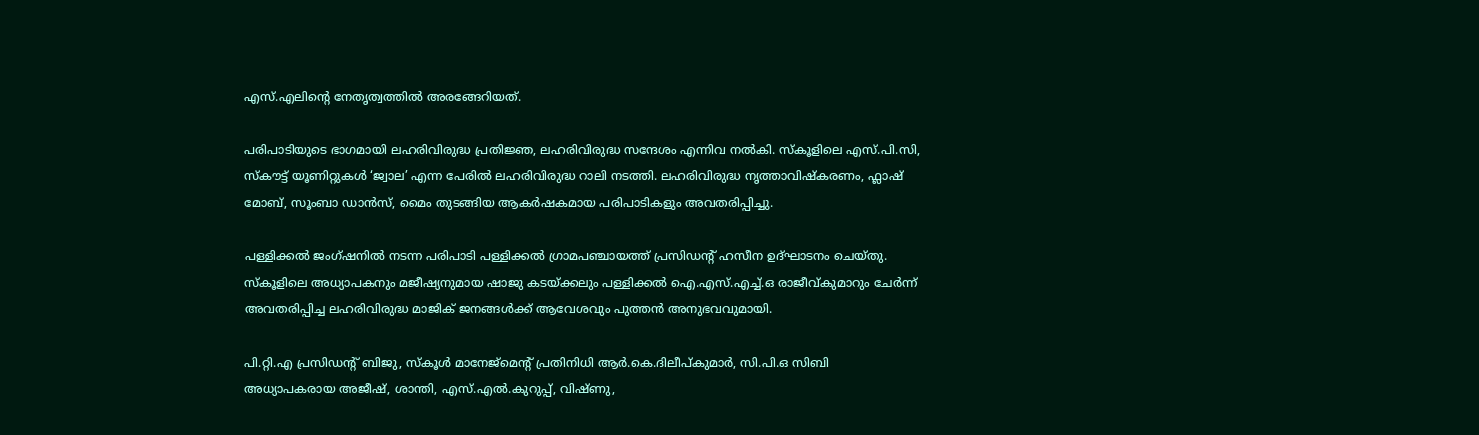എസ്.എലിൻ്റെ നേതൃത്വത്തിൽ അരങ്ങേറിയത്.

പരിപാടിയുടെ ഭാഗമായി ലഹരിവിരുദ്ധ പ്രതിജ്ഞ, ലഹരിവിരുദ്ധ സന്ദേശം എന്നിവ നൽകി. സ്കൂളിലെ എസ്.പി.സി, സ്കൗട്ട് യൂണിറ്റുകൾ ‘ജ്വാല’ എന്ന പേരിൽ ലഹരിവിരുദ്ധ റാലി നടത്തി. ലഹരിവിരുദ്ധ നൃത്താവിഷ്കരണം, ഫ്ലാഷ് മോബ്, സൂംബാ ഡാൻസ്, മൈം തുടങ്ങിയ ആകർഷകമായ പരിപാടികളും അവതരിപ്പിച്ചു.

പള്ളിക്കൽ ജംഗ്ഷനിൽ നടന്ന പരിപാടി പള്ളിക്കൽ ഗ്രാമപഞ്ചായത്ത് പ്രസിഡൻ്റ് ഹസീന ഉദ്ഘാടനം ചെയ്തു. സ്കൂളിലെ അധ്യാപകനും മജീഷ്യനുമായ ഷാജു കടയ്ക്കലും പള്ളിക്കൽ ഐ.എസ്.എച്ച്.ഒ രാജീവ്കുമാറും ചേർന്ന് അവതരിപ്പിച്ച ലഹരിവിരുദ്ധ മാജിക് ജനങ്ങൾക്ക് ആവേശവും പുത്തൻ അനുഭവവുമായി.

പി.റ്റി.എ പ്രസിഡൻ്റ് ബിജു, സ്കൂൾ മാനേജ്മെൻ്റ് പ്രതിനിധി ആർ.കെ.ദിലീപ്കുമാർ, സി.പി.ഒ സിബി അധ്യാപകരായ അജീഷ്, ശാന്തി, എസ്.എൽ.കുറുപ്പ്, വിഷ്ണു,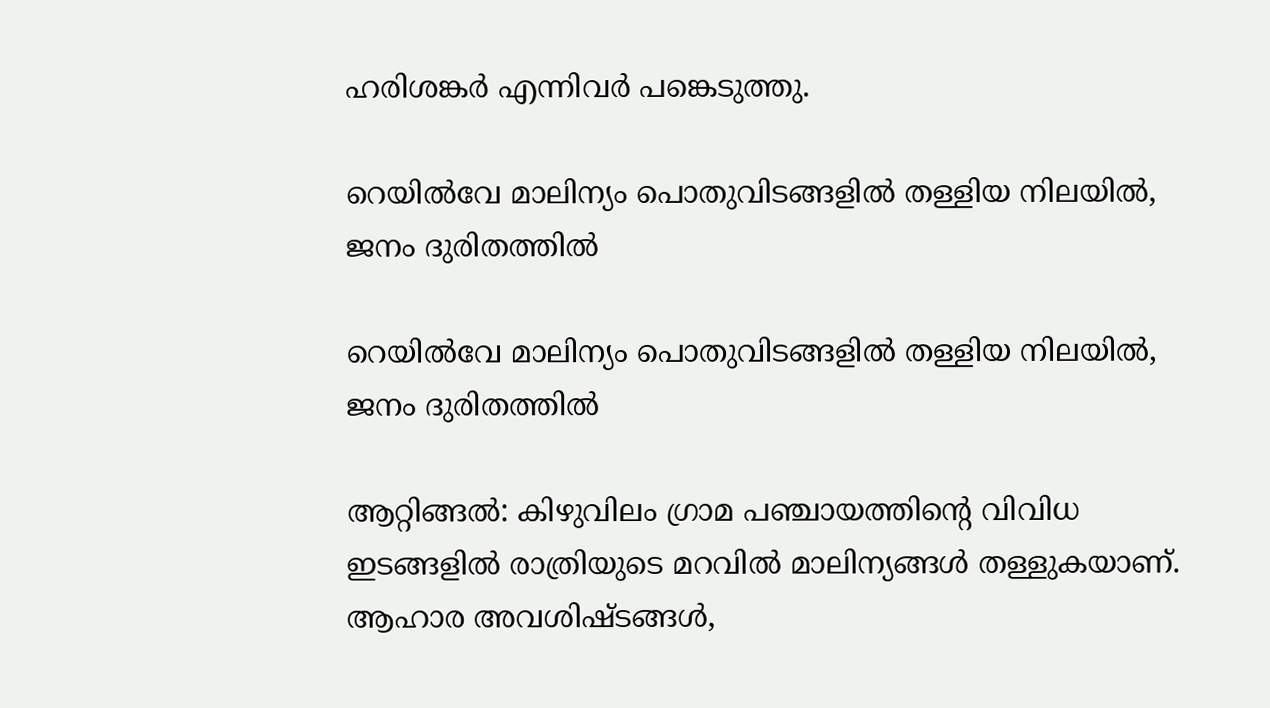ഹരിശങ്കർ എന്നിവർ പങ്കെടുത്തു.

റെയിൽവേ മാലിന്യം പൊതുവിടങ്ങളിൽ തള്ളിയ നിലയിൽ, ജനം ദുരിതത്തിൽ

റെയിൽവേ മാലിന്യം പൊതുവിടങ്ങളിൽ തള്ളിയ നിലയിൽ, ജനം ദുരിതത്തിൽ

ആറ്റിങ്ങൽ: കിഴുവിലം ഗ്രാമ പഞ്ചായത്തിന്റെ വിവിധ ഇടങ്ങളിൽ രാത്രിയുടെ മറവിൽ മാലിന്യങ്ങൾ തള്ളുകയാണ്. ആഹാര അവശിഷ്ടങ്ങൾ,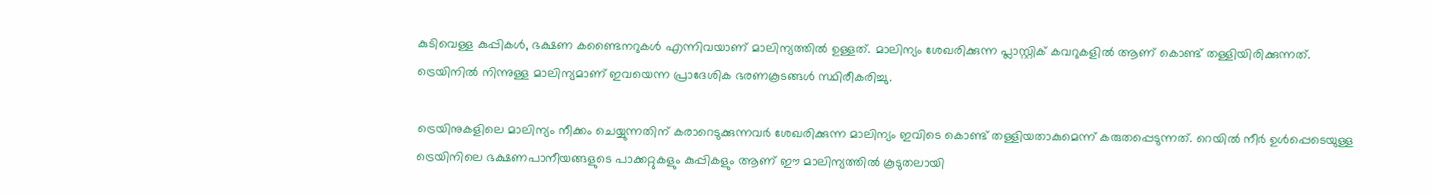കുടിവെള്ള കുപ്പികൾ, ഭക്ഷണ കണ്ടൈനറുകൾ എന്നിവയാണ് മാലിന്യത്തിൽ ഉള്ളത്. മാലിന്യം ശേഖരിക്കുന്ന പ്ലാസ്റ്റിക് കവറുകളിൽ ആണ് കൊണ്ട് തള്ളിയിരിക്കുന്നത്. ട്രെയിനിൽ നിന്നുള്ള മാലിന്യമാണ് ഇവയെന്ന പ്രാദേശിക ഭരണകൂടങ്ങൾ സ്ഥിരീകരിച്ചു.

ട്രെയിനുകളിലെ മാലിന്യം നീക്കം ചെയ്യുന്നതിന് കരാറെടുക്കുന്നവർ ശേഖരിക്കുന്ന മാലിന്യം ഇവിടെ കൊണ്ട് തള്ളിയതാകുമെന്ന് കരുതപ്പെടുന്നത്. റെയിൽ നീർ ഉൾപ്പെടെയുള്ള ട്രെയിനിലെ ഭക്ഷണപാനീയങ്ങളുടെ പാക്കറ്റുകളും കുപ്പികളും ആണ് ഈ മാലിന്യത്തിൽ കൂടുതലായി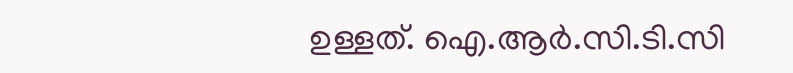ഉള്ളത്. ഐ.ആർ.സി.ടി.സി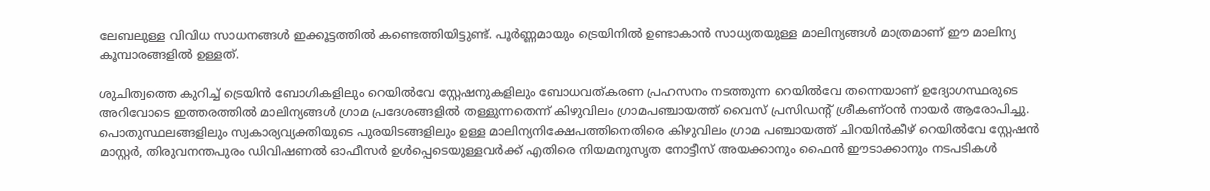ലേബലുള്ള വിവിധ സാധനങ്ങൾ ഇക്കൂട്ടത്തിൽ കണ്ടെത്തിയിട്ടുണ്ട്. പൂർണ്ണമായും ട്രെയിനിൽ ഉണ്ടാകാൻ സാധ്യതയുള്ള മാലിന്യങ്ങൾ മാത്രമാണ് ഈ മാലിന്യ കൂമ്പാരങ്ങളിൽ ഉള്ളത്.

ശുചിത്വത്തെ കുറിച്ച് ട്രെയിൻ ബോഗികളിലും റെയിൽവേ സ്റ്റേഷനുകളിലും ബോധവത്കരണ പ്രഹസനം നടത്തുന്ന റെയിൽവേ തന്നെയാണ് ഉദ്യോഗസ്ഥരുടെ അറിവോടെ ഇത്തരത്തിൽ മാലിന്യങ്ങൾ ഗ്രാമ പ്രദേശങ്ങളിൽ തള്ളുന്നതെന്ന് കിഴുവിലം ഗ്രാമപഞ്ചായത്ത് വൈസ് പ്രസിഡൻ്റ് ശ്രീകണ്ഠൻ നായർ ആരോപിച്ചു. പൊതുസ്ഥലങ്ങളിലും സ്വകാര്യവ്യക്തിയുടെ പുരയിടങ്ങളിലും ഉള്ള മാലിന്യനിക്ഷേപത്തിനെതിരെ കിഴുവിലം ഗ്രാമ പഞ്ചായത്ത്‌ ചിറയിൻകീഴ് റെയിൽവേ സ്റ്റേഷൻ മാസ്റ്റർ, തിരുവനന്തപുരം ഡിവിഷണൽ ഓഫീസർ ഉൾപ്പെടെയുള്ളവർക്ക് എതിരെ നിയമനുസൃത നോട്ടീസ് അയക്കാനും ഫൈൻ ഈടാക്കാനും നടപടികൾ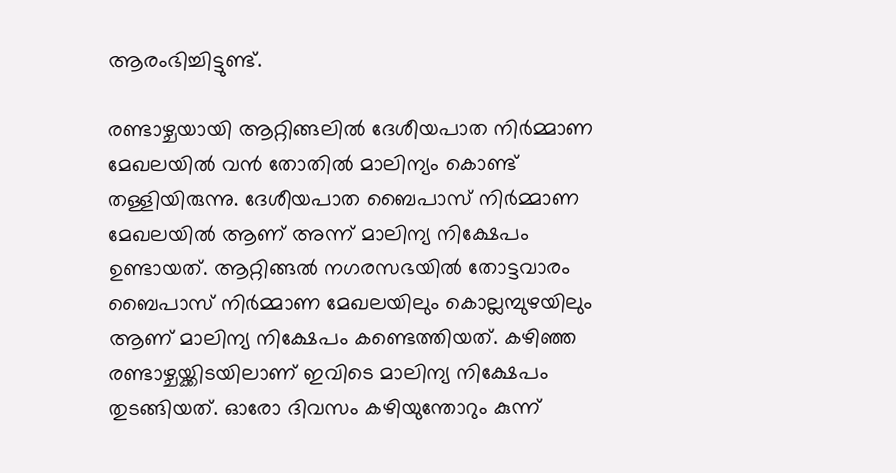ആരംഭിച്ചിട്ടുണ്ട്.

രണ്ടാഴ്ചയായി ആറ്റിങ്ങലിൽ ദേശീയപാത നിർമ്മാണ മേഖലയിൽ വൻ തോതിൽ മാലിന്യം കൊണ്ട് തള്ളിയിരുന്നു. ദേശീയപാത ബൈപാസ് നിർമ്മാണ മേഖലയിൽ ആണ് അന്ന് മാലിന്യ നിക്ഷേപം ഉണ്ടായത്. ആറ്റിങ്ങൽ നഗരസഭയിൽ തോട്ടവാരം ബൈപാസ് നിർമ്മാണ മേഖലയിലും കൊല്ലമ്പുഴയിലും ആണ് മാലിന്യ നിക്ഷേപം കണ്ടെത്തിയത്. കഴിഞ്ഞ രണ്ടാഴ്ചയ്ക്കിടയിലാണ് ഇവിടെ മാലിന്യ നിക്ഷേപം തുടങ്ങിയത്. ഓരോ ദിവസം കഴിയുന്തോറും കുന്ന്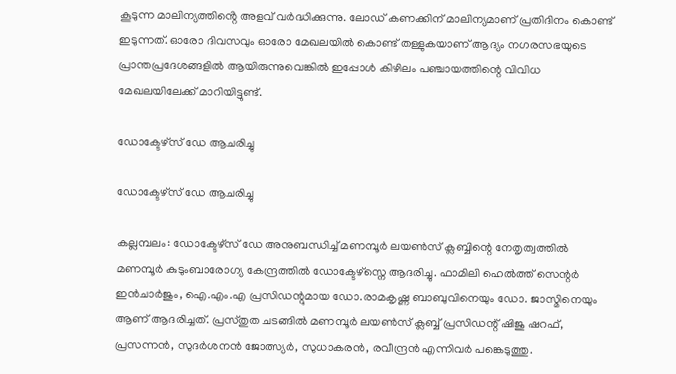കൂടുന്ന മാലിന്യത്തിൻ്റെ അളവ് വർദ്ധിക്കുന്നു. ലോഡ് കണക്കിന് മാലിന്യമാണ് പ്രതിദിനം കൊണ്ട് ഇടുന്നത്. ഓരോ ദിവസവും ഓരോ മേഖലയിൽ കൊണ്ട് തള്ളുകയാണ് ആദ്യം നഗരസഭയുടെ പ്രാന്തപ്രദേശങ്ങളിൽ ആയിരുന്നുവെങ്കിൽ ഇപ്പോൾ കിഴിലം പഞ്ചായത്തിന്റെ വിവിധ മേഖലയിലേക്ക് മാറിയിട്ടുണ്ട്.

ഡോക്ടേഴ്സ് ഡേ ആചരിച്ചു

ഡോക്ടേഴ്സ് ഡേ ആചരിച്ചു

കല്ലമ്പലം: ഡോക്ടേഴ്സ് ഡേ അനുബന്ധിച്ച് മണമ്പൂർ ലയൺസ് ക്ലബ്ബിന്റെ നേതൃത്വത്തിൽ മണമ്പൂർ കുടുംബാരോഗ്യ കേന്ദ്രത്തിൽ ഡോക്ടേഴ്സ്നെ ആദരിച്ചു. ഫാമിലി ഹെൽത്ത് സെന്റർ ഇൻചാർജും, ഐ.എം.എ പ്രസിഡന്റുമായ ഡോ.രാമകൃഷ്ണ ബാബുവിനെയും ഡോ. ജാസ്മിനെയും ആണ് ആദരിച്ചത്. പ്രസ്തുത ചടങ്ങിൽ മണമ്പൂർ ലയൺസ് ക്ലബ്ബ് പ്രസിഡന്റ് ഷിജു ഷറഫ്, പ്രസന്നൻ, സുദർശനൻ ജോത്സ്യർ, സുധാകരൻ, രവീന്ദ്രൻ എന്നിവർ പങ്കെടുത്തു.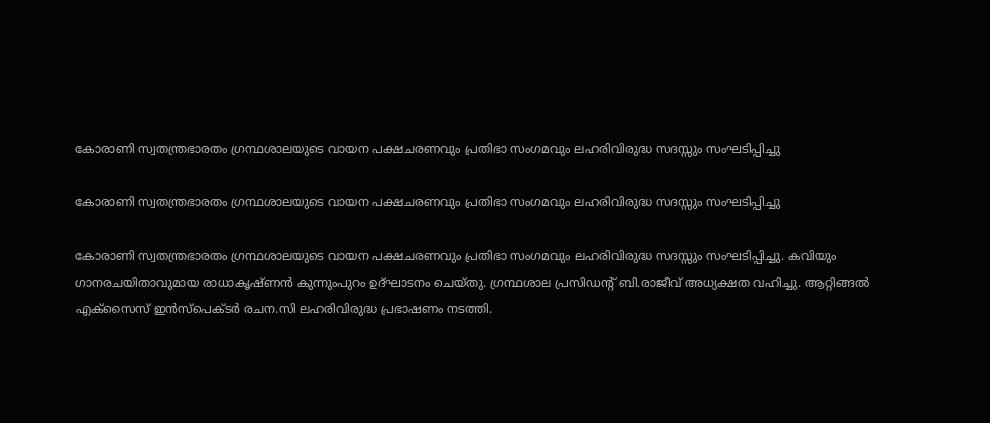കോരാണി സ്വതന്ത്രഭാരതം ഗ്രന്ഥശാലയുടെ വായന പക്ഷചരണവും പ്രതിഭാ സംഗമവും ലഹരിവിരുദ്ധ സദസ്സും സംഘടിപ്പിച്ചു

കോരാണി സ്വതന്ത്രഭാരതം ഗ്രന്ഥശാലയുടെ വായന പക്ഷചരണവും പ്രതിഭാ സംഗമവും ലഹരിവിരുദ്ധ സദസ്സും സംഘടിപ്പിച്ചു

കോരാണി സ്വതന്ത്രഭാരതം ഗ്രന്ഥശാലയുടെ വായന പക്ഷചരണവും പ്രതിഭാ സംഗമവും ലഹരിവിരുദ്ധ സദസ്സും സംഘടിപ്പിച്ചു. കവിയും ഗാനരചയിതാവുമായ രാധാകൃഷ്ണൻ കുന്നുംപുറം ഉദ്ഘാടനം ചെയ്തു. ഗ്രന്ഥശാല പ്രസിഡൻ്റ് ബി.രാജീവ് അധ്യക്ഷത വഹിച്ചു. ആറ്റിങ്ങൽ എക്സൈസ് ഇൻസ്പെക്ടർ രചന.സി ലഹരിവിരുദ്ധ പ്രഭാഷണം നടത്തി.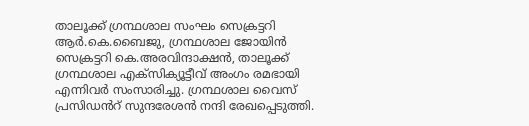താലൂക്ക് ഗ്രന്ഥശാല സംഘം സെക്രട്ടറി ആർ.കെ.ബൈജു, ഗ്രന്ഥശാല ജോയിൻ സെക്രട്ടറി കെ.അരവിന്ദാക്ഷൻ, താലൂക്ക് ഗ്രന്ഥശാല എക്സിക്യൂട്ടീവ് അംഗം രമഭായി എന്നിവർ സംസാരിച്ചു. ഗ്രന്ഥശാല വൈസ് പ്രസിഡൻറ് സുന്ദരേശൻ നന്ദി രേഖപ്പെടുത്തി.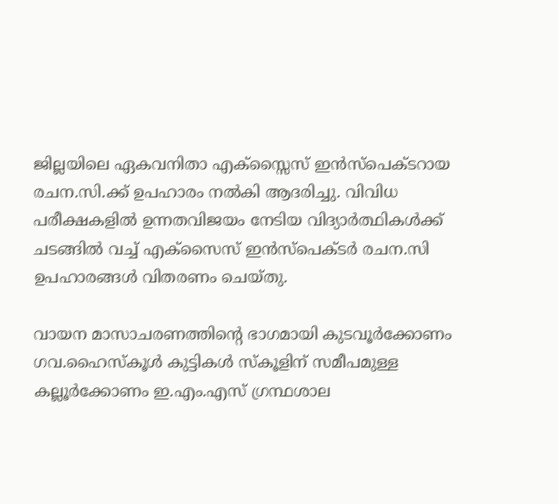ജില്ലയിലെ ഏകവനിതാ എക്സ്സൈസ് ഇൻസ്പെക്ടറായ രചന.സി.ക്ക് ഉപഹാരം നൽകി ആദരിച്ചു. വിവിധ പരീക്ഷകളിൽ ഉന്നതവിജയം നേടിയ വിദ്യാർത്ഥികൾക്ക് ചടങ്ങിൽ വച്ച് എക്സൈസ് ഇൻസ്പെക്ടർ രചന.സി ഉപഹാരങ്ങൾ വിതരണം ചെയ്തു.

വായന മാസാചരണത്തിന്റെ ഭാഗമായി കുടവൂർക്കോണം ഗവ.ഹൈസ്കൂൾ കുട്ടികൾ സ്കൂളിന് സമീപമുള്ള കല്ലൂർക്കോണം ഇ.എം.എസ് ഗ്രന്ഥശാല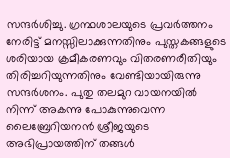സന്ദർശിച്ചു. ഗ്രന്ഥശാലയുടെ പ്രവർത്തനം നേരിട്ട് മനസ്സിലാക്കുന്നതിനും പുസ്തകങ്ങളുടെ ശരിയായ ക്രമീകരണവും വിതരണരീതിയും തിരിച്ചറിയുന്നതിനും വേണ്ടിയായിരുന്നു സന്ദര്‍ശനം. പുതു തലമുറ വായനയിൽ നിന്ന് അകന്നു പോകുന്നുവെന്ന ലൈബ്രേറിയനൻ ശ്രീജയുടെ അഭിപ്രായത്തിന് തങ്ങൾ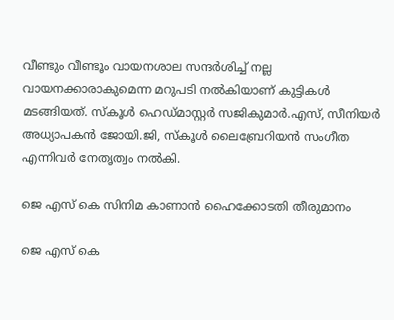വീണ്ടും വീണ്ടൂം വായനശാല സന്ദർശിച്ച് നല്ല വായനക്കാരാകുമെന്ന മറുപടി നൽകിയാണ് കുട്ടികൾ മടങ്ങിയത്. സ്കൂൾ ഹെഡ്മാസ്റ്റർ സജികുമാർ.എസ്, സീനിയർ അധ്യാപകൻ ജോയി.ജി, സ്കൂൾ ലൈബ്രേറിയൻ സംഗീത എന്നിവർ നേതൃത്വം നൽകി.

ജെ എസ് കെ സിനിമ കാണാൻ ഹൈക്കോടതി തീരുമാനം

ജെ എസ് കെ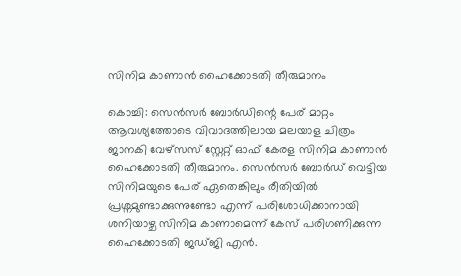സിനിമ കാണാൻ ഹൈക്കോടതി തീരുമാനം

കൊച്ചി: സെൻസർ ബോർഡിന്റെ പേര് മാറ്റം ആവശ്യത്തോടെ വിവാദത്തിലായ മലയാള ചിത്രം ജാനകി വേഴ്സസ് സ്റ്റേറ്റ് ഓഫ് കേരള സിനിമ കാണാൻ ഹൈക്കോടതി തീരുമാനം. സെൻസർ ബോർഡ് വെട്ടിയ സിനിമയുടെ പേര് ഏതെങ്കിലും രീതിയിൽ പ്രശ്നമുണ്ടാക്കുന്നുണ്ടോ എന്ന് പരിശോധിക്കാനായി ശനിയാഴ്ച സിനിമ കാണാമെന്ന് കേസ് പരിഗണിക്കുന്ന ഹൈക്കോടതി ജഡ്ജി എൻ.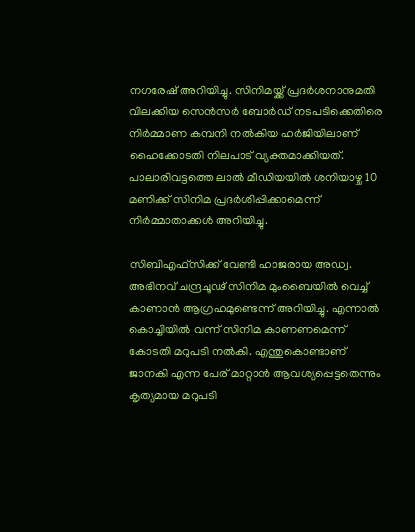നഗരേഷ് അറിയിച്ചു. സിനിമയ്ക്ക് പ്രദർശനാനുമതി വിലക്കിയ സെൻസർ ബോർഡ് നടപടിക്കെതിരെ നിർമ്മാണ കമ്പനി നൽകിയ ഹർജിയിലാണ് ഹൈക്കോടതി നിലപാട് വ്യക്തമാക്കിയത്. പാലാരിവട്ടത്തെ ലാല്‍ മീഡിയയില്‍ ശനിയാഴ്ച 10 മണിക്ക് സിനിമ പ്രദര്‍ശിപ്പിക്കാമെന്ന് നിർമ്മാതാക്കൾ അറിയിച്ചു.

സിബിഎഫ്സിക്ക് വേണ്ടി ഹാജരായ അഡ്വ. അഭിനവ് ചന്ദ്രചൂഢ് സിനിമ മുംബൈയില്‍ വെച്ച് കാണാന്‍ ആഗ്രഹമുണ്ടെന്ന് അറിയിച്ചു. എന്നാൽ കൊച്ചിയില്‍ വന്ന് സിനിമ കാണണമെന്ന് കോടതി മറുപടി നൽകി. എന്തുകൊണ്ടാണ് ജാനകി എന്ന പേര് മാറ്റാൻ ആവശ്യപ്പെട്ടതെന്നും കൃത്യമായ മറുപടി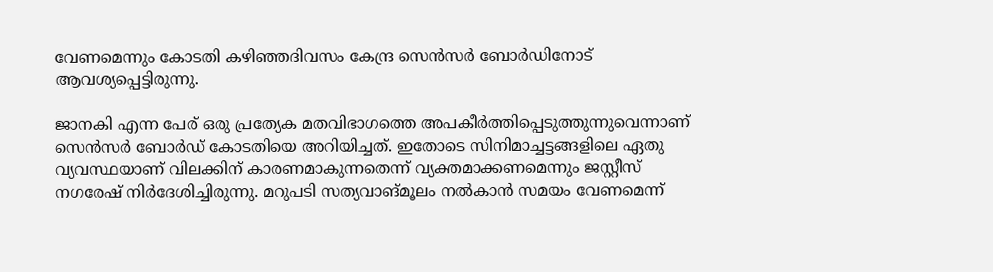വേണമെന്നും കോടതി കഴിഞ്ഞദിവസം കേന്ദ്ര സെൻസർ ബോർ‍ഡിനോട് ആവശ്യപ്പെട്ടിരുന്നു.

ജാനകി എന്ന പേര് ഒരു പ്രത്യേക മതവിഭാഗത്തെ അപകീർത്തിപ്പെടുത്തുന്നുവെന്നാണ് സെൻസർ ബോർഡ് കോടതിയെ അറിയിച്ചത്. ഇതോടെ സിനിമാച്ചട്ടങ്ങളിലെ ഏതു വ്യവസ്ഥയാണ് വിലക്കിന് കാരണമാകുന്നതെന്ന് വ്യക്തമാക്കണമെന്നും ജസ്റ്റീസ് നഗരേഷ് നിർദേശിച്ചിരുന്നു. മറുപടി സത്യവാങ്മൂലം നൽകാൻ സമയം വേണമെന്ന്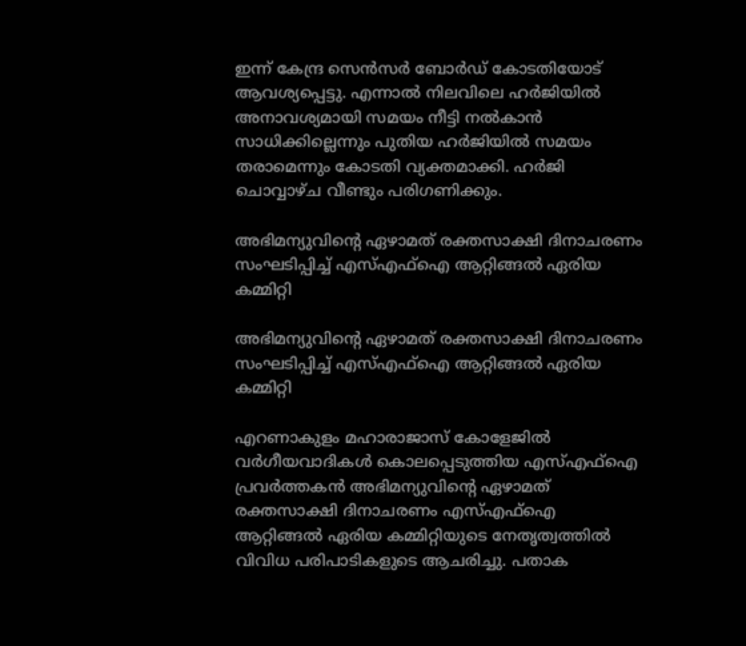ഇന്ന് കേന്ദ്ര സെന്‍സര്‍ ബോര്‍ഡ് കോടതിയോട് ആവശ്യപ്പെട്ടു. എന്നാൽ നിലവിലെ ഹർജിയിൽ അനാവശ്യമായി സമയം നീട്ടി നൽകാൻ സാധിക്കില്ലെന്നും പുതിയ ഹര്‍ജിയില്‍ സമയം തരാമെന്നും കോടതി വ്യക്തമാക്കി. ഹര്‍ജി ചൊവ്വാഴ്ച വീണ്ടും പരിഗണിക്കും.

അഭിമന്യുവിന്റെ ഏഴാമത് രക്തസാക്ഷി ദിനാചരണം സംഘടിപ്പിച്ച് എസ്എഫ്ഐ ആറ്റിങ്ങൽ ഏരിയ കമ്മിറ്റി

അഭിമന്യുവിന്റെ ഏഴാമത് രക്തസാക്ഷി ദിനാചരണം സംഘടിപ്പിച്ച് എസ്എഫ്ഐ ആറ്റിങ്ങൽ ഏരിയ കമ്മിറ്റി

എറണാകുളം മഹാരാജാസ് കോളേജിൽ വർഗീയവാദികൾ കൊലപ്പെടുത്തിയ എസ്എഫ്ഐ പ്രവർത്തകൻ അഭിമന്യുവിന്റെ ഏഴാമത് രക്തസാക്ഷി ദിനാചരണം എസ്എഫ്ഐ ആറ്റിങ്ങൽ ഏരിയ കമ്മിറ്റിയുടെ നേതൃത്വത്തിൽ വിവിധ പരിപാടികളുടെ ആചരിച്ചു. പതാക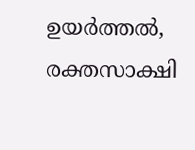ഉയർത്തൽ, രക്തസാക്ഷി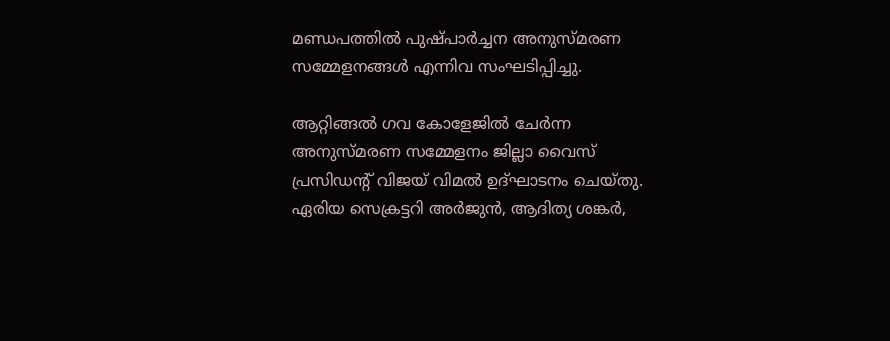മണ്ഡപത്തിൽ പുഷ്പാർച്ചന അനുസ്മരണ സമ്മേളനങ്ങൾ എന്നിവ സംഘടിപ്പിച്ചു.

ആറ്റിങ്ങൽ ഗവ കോളേജിൽ ചേർന്ന അനുസ്മരണ സമ്മേളനം ജില്ലാ വൈസ് പ്രസിഡന്റ് വിജയ് വിമൽ ഉദ്ഘാടനം ചെയ്തു. ഏരിയ സെക്രട്ടറി അർജുൻ, ആദിത്യ ശങ്കർ,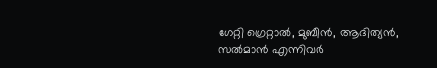ഗേറ്റി ഗ്രെറ്റാൽ, മുബീൻ, ആദിത്യൻ, സൽമാൻ എന്നിവർ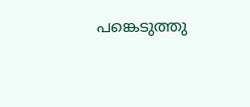പങ്കെടുത്തു